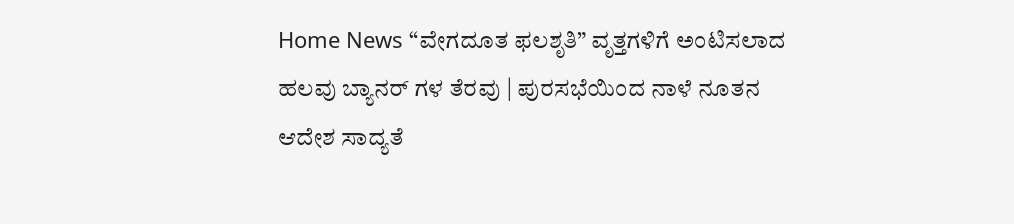Home News “ವೇಗದೂತ ಫಲಶೃತಿ” ವೃತ್ತಗಳಿಗೆ ಅಂಟಿಸಲಾದ ಹಲವು ಬ್ಯಾನರ್ ಗಳ ತೆರವು | ಪುರಸಭೆಯಿಂದ ನಾಳೆ ನೂತನ ಆದೇಶ ಸಾದ್ಯತೆ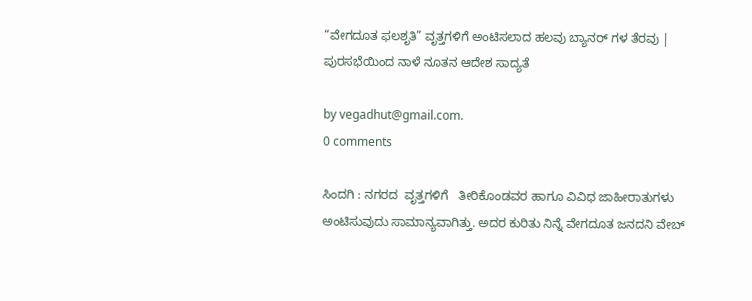“ವೇಗದೂತ ಫಲಶೃತಿ” ವೃತ್ತಗಳಿಗೆ ಅಂಟಿಸಲಾದ ಹಲವು ಬ್ಯಾನರ್ ಗಳ ತೆರವು | ಪುರಸಭೆಯಿಂದ ನಾಳೆ ನೂತನ ಆದೇಶ ಸಾದ್ಯತೆ

by vegadhut@gmail.com.
0 comments

ಸಿಂದಗಿ : ನಗರದ  ವೃತ್ತಗಳಿಗೆ   ತೀರಿಕೊಂಡವರ ಹಾಗೂ ವಿವಿಧ ಜಾಹೀರಾತುಗಳು ಅಂಟಿಸುವುದು ಸಾಮಾನ್ಯವಾಗಿತ್ತು. ಅದರ ಕುರಿತು ನಿನ್ನೆ ವೇಗದೂತ ಜನದನಿ ವೇಬ್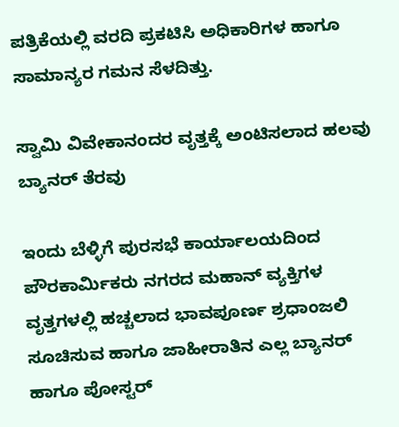ಪತ್ರಿಕೆಯಲ್ಲಿ ವರದಿ ಪ್ರಕಟಿಸಿ ಅಧಿಕಾರಿಗಳ ಹಾಗೂ ಸಾಮಾನ್ಯರ ಗಮನ ಸೆಳದಿತ್ತು.

ಸ್ವಾಮಿ ವಿವೇಕಾನಂದರ ವೃತ್ತಕ್ಕೆ ಅಂಟಿಸಲಾದ ಹಲವು ಬ್ಯಾನರ್ ತೆರವು

ಇಂದು ಬೆಳ್ಳಿಗೆ ಪುರಸಭೆ ಕಾರ್ಯಾಲಯದಿಂದ ಪೌರಕಾರ್ಮಿಕರು ನಗರದ ಮಹಾನ್ ವ್ಯಕ್ತಿಗಳ ವೃತ್ತಗಳಲ್ಲಿ ಹಚ್ಚಲಾದ ಭಾವಪೂರ್ಣ ಶ್ರಧಾಂಜಲಿ ಸೂಚಿಸುವ ಹಾಗೂ ಜಾಹೀರಾತಿನ ಎಲ್ಲ ಬ್ಯಾನರ್ ಹಾಗೂ ಪೋಸ್ಟರ್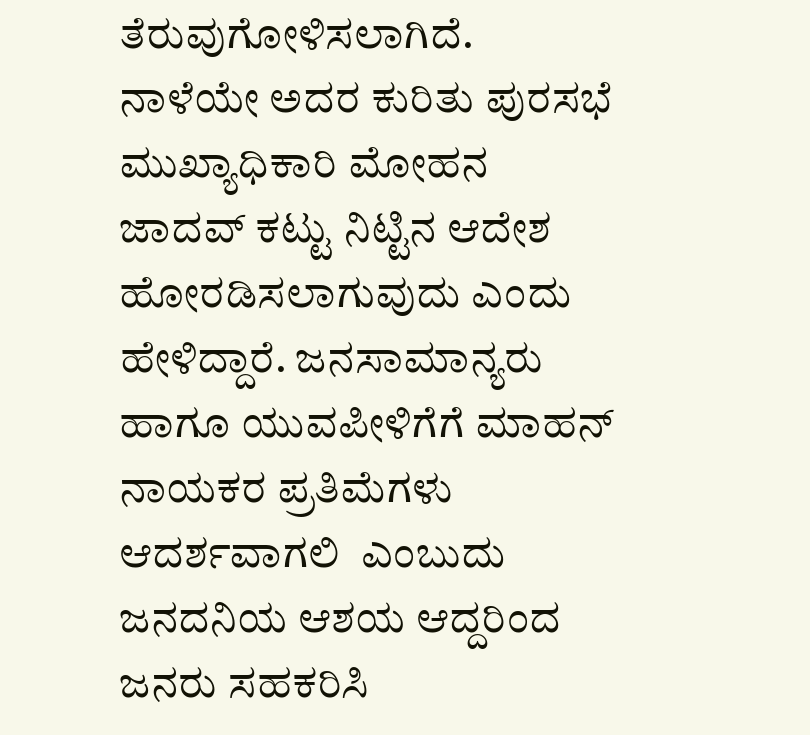ತೆರುವುಗೋಳಿಸಲಾಗಿದೆ. ನಾಳೆಯೇ ಅದರ ಕುರಿತು ಪುರಸಭೆ ಮುಖ್ಯಾಧಿಕಾರಿ ಮೋಹನ ಜಾದವ್ ಕಟ್ಟು ನಿಟ್ಟಿನ ಆದೇಶ ಹೋರಡಿಸಲಾಗುವುದು ಎಂದು ಹೇಳಿದ್ದಾರೆ. ಜನಸಾಮಾನ್ಯರು ಹಾಗೂ ಯುವಪೀಳಿಗೆಗೆ ಮಾಹನ್ ನಾಯಕರ ಪ್ರತಿಮೆಗಳು  ಆದರ್ಶವಾಗಲಿ  ಎಂಬುದು ಜನದನಿಯ ಆಶಯ ಆದ್ದರಿಂದ  ಜನರು ಸಹಕರಿಸಿ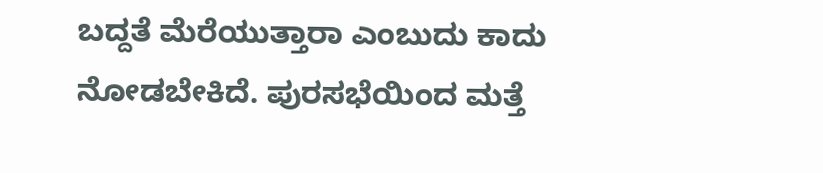ಬದ್ದತೆ ಮೆರೆಯುತ್ತಾರಾ ಎಂಬುದು ಕಾದು ನೋಡಬೇಕಿದೆ. ಪುರಸಭೆಯಿಂದ ಮತ್ತೆ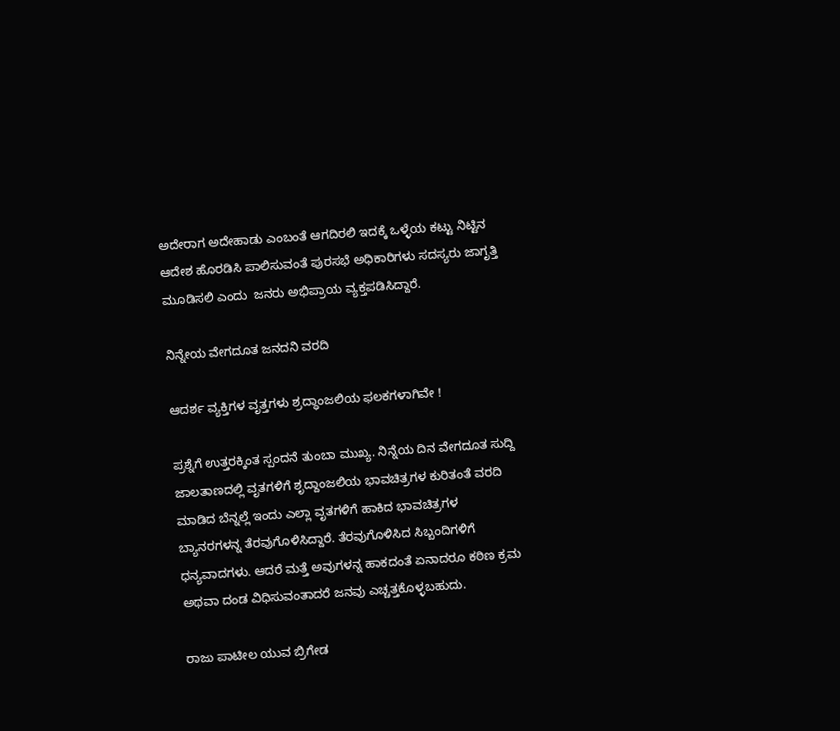ಅದೇರಾಗ ಅದೇಹಾಡು ಎಂಬಂತೆ ಆಗದಿರಲಿ ಇದಕ್ಕೆ ಒಳ್ಳೆಯ ಕಟ್ಟು ನಿಟ್ಟಿನ ಆದೇಶ ಹೊರಡಿಸಿ ಪಾಲಿಸುವಂತೆ ಪುರಸಭೆ ಅಧಿಕಾರಿಗಳು ಸದಸ್ಯರು ಜಾಗೃತ್ತಿ  ಮೂಡಿಸಲಿ ಎಂದು  ಜನರು ಅಭಿಪ್ರಾಯ ವ್ಯಕ್ತಪಡಿಸಿದ್ದಾರೆ.

ನಿನ್ನೇಯ ವೇಗದೂತ ಜನದನಿ ವರದಿ

ಆದರ್ಶ ವ್ಯಕ್ತಿಗಳ ವೃತ್ತಗಳು ಶ್ರದ್ಧಾಂಜಲಿಯ ಫಲಕಗಳಾಗಿವೇ !

ಪ್ರಶ್ನೆಗೆ ಉತ್ತರಕ್ಕಿಂತ ಸ್ಪಂದನೆ ತುಂಬಾ ಮುಖ್ಯ. ನಿನ್ನೆಯ ದಿನ ವೇಗದೂತ ಸುದ್ದಿ ಜಾಲತಾಣದಲ್ಲಿ ವೃತಗಳಿಗೆ ಶೃದ್ದಾಂಜಲಿಯ ಭಾವಚಿತ್ರಗಳ ಕುರಿತಂತೆ ವರದಿ ಮಾಡಿದ ಬೆನ್ನಲ್ಲೆ ಇಂದು ಎಲ್ಲಾ ವೃತಗಳಿಗೆ ಹಾಕಿದ ಭಾವಚಿತ್ರಗಳ ಬ್ಯಾನರಗಳನ್ನ ತೆರವುಗೊಳಿಸಿದ್ದಾರೆ. ತೆರವುಗೊಳಿಸಿದ ಸಿಬ್ಬಂದಿಗಳಿಗೆ ಧನ್ಯವಾದಗಳು. ಆದರೆ ಮತ್ತೆ ಅವುಗಳನ್ನ ಹಾಕದಂತೆ ಏನಾದರೂ ಕಠಿಣ ಕ್ರಮ ಅಥವಾ ದಂಡ ವಿಧಿಸುವಂತಾದರೆ ಜನವು ಎಚ್ಚತ್ತಕೊಳ್ಳಬಹುದು.

ರಾಜು ಪಾಟೀಲ ಯುವ ಬ್ರಿಗೇಡ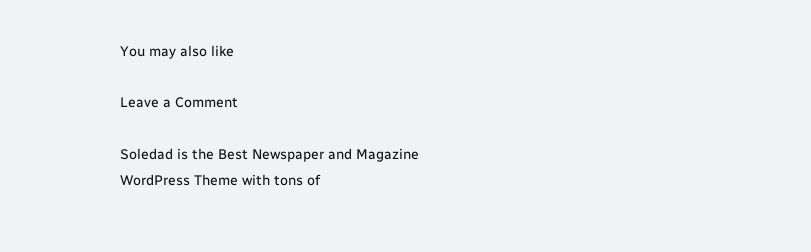You may also like

Leave a Comment

Soledad is the Best Newspaper and Magazine WordPress Theme with tons of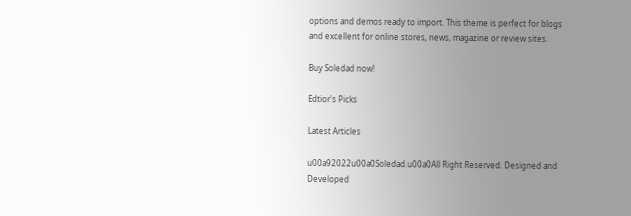options and demos ready to import. This theme is perfect for blogs and excellent for online stores, news, magazine or review sites.

Buy Soledad now!

Edtior's Picks

Latest Articles

u00a92022u00a0Soledad.u00a0All Right Reserved. Designed and Developed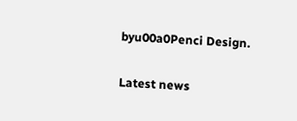byu00a0Penci Design.

Latest news